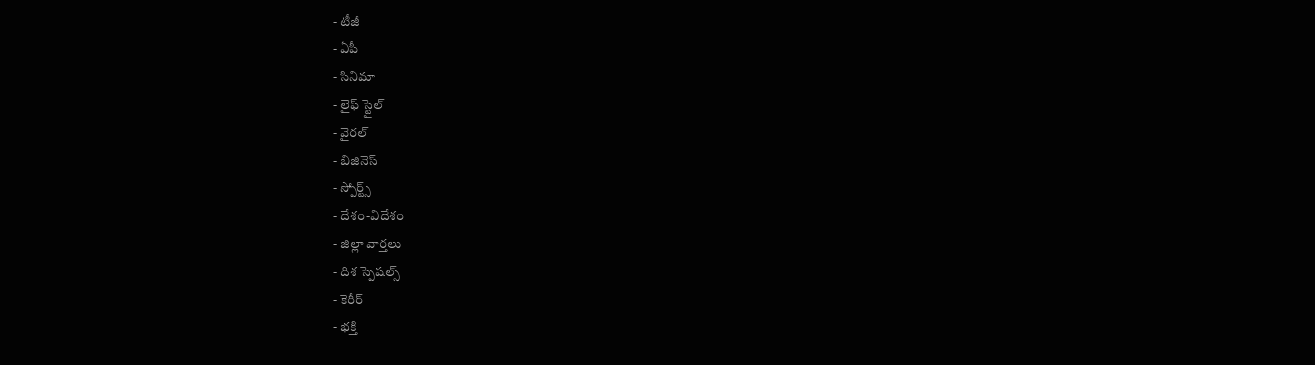- టీజీ
- ఏపీ
- సినిమా
- లైఫ్ స్టైల్
- వైరల్
- బిజినెస్
- స్పోర్ట్స్
- దేశం-విదేశం
- జిల్లా వార్తలు
- దిశ స్పెషల్స్
- కెరీర్
- భక్తి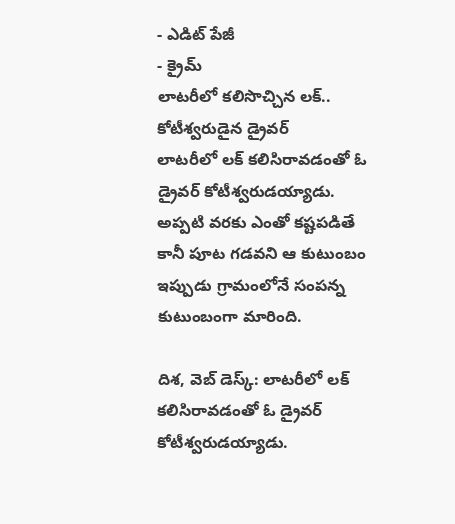- ఎడిట్ పేజీ
- క్రైమ్
లాటరీలో కలిసొచ్చిన లక్.. కోటీశ్వరుడైన డ్రైవర్
లాటరీలో లక్ కలిసిరావడంతో ఓ డ్రైవర్ కోటీశ్వరుడయ్యాడు. అప్పటి వరకు ఎంతో కష్టపడితే కానీ పూట గడవని ఆ కుటుంబం ఇప్పుడు గ్రామంలోనే సంపన్న కుటుంబంగా మారింది.

దిశ, వెబ్ డెస్క్: లాటరీలో లక్ కలిసిరావడంతో ఓ డ్రైవర్ కోటీశ్వరుడయ్యాడు.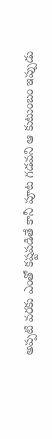అప్పటి వరకు ఎంతో కష్టపడితే కానీ పూట గడవని ఆ కుటుంబం ఇప్పుడు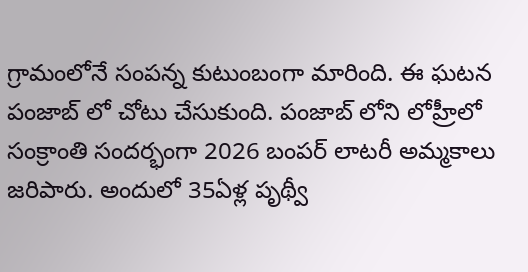గ్రామంలోనే సంపన్న కుటుంబంగా మారింది. ఈ ఘటన పంజాబ్ లో చోటు చేసుకుంది. పంజాబ్ లోని లోహ్రీలో సంక్రాంతి సందర్భంగా 2026 బంపర్ లాటరీ అమ్మకాలు జరిపారు. అందులో 35ఏళ్ల పృథ్వీ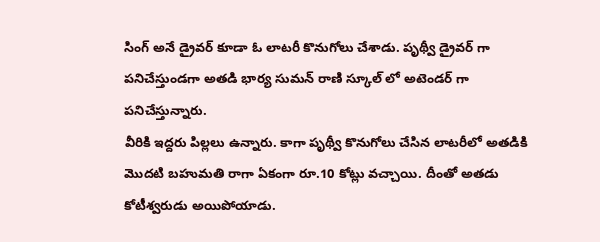సింగ్ అనే డ్రైవర్ కూడా ఓ లాటరీ కొనుగోలు చేశాడు. పృథ్వీ డ్రైవర్ గా పనిచేస్తుండగా అతడి భార్య సుమన్ రాణి స్కూల్ లో అటెండర్ గా పనిచేస్తున్నారు.
వీరికి ఇద్దరు పిల్లలు ఉన్నారు. కాగా పృథ్వీ కొనుగోలు చేసిన లాటరీలో అతడికి మొదటి బహుమతి రాగా ఏకంగా రూ.10 కోట్లు వచ్చాయి. దీంతో అతడు కోటీశ్వరుడు అయిపోయాడు.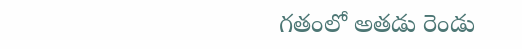గతంలో అతడు రెండు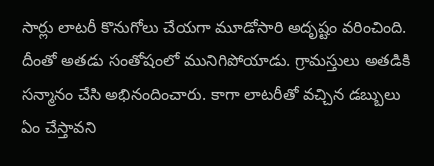సార్లు లాటరీ కొనుగోలు చేయగా మూడోసారి అదృష్టం వరించింది. దీంతో అతడు సంతోషంలో మునిగిపోయాడు. గ్రామస్తులు అతడికి సన్మానం చేసి అభినందించారు. కాగా లాటరీతో వచ్చిన డబ్బులు ఏం చేస్తావని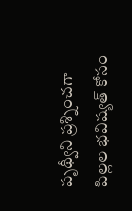పృథ్వీని ప్రశ్నించగా పిల్లల భవిష్యత్ కోసం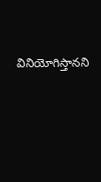వినియోగిస్తానని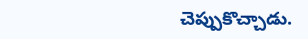చెప్పుకొచ్చాడు.